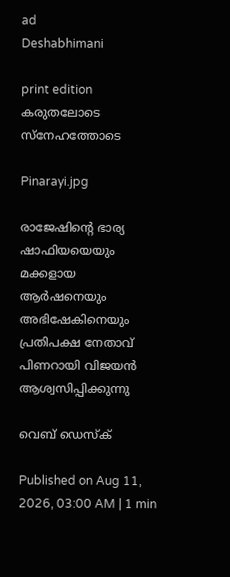ad
Deshabhimani

print edition കരുതലോടെ സ്നേഹത്തോടെ

Pinarayi.jpg

രാജേഷിന്റെ ഭാര്യ ഷാഫിയയെയും മക്കളായ ആർഷനെയും അഭിഷേകിനെയും
പ്രതിപക്ഷ നേതാവ് പിണറായി വിജയൻ ആശ്വസിപ്പിക്കുന്നു

വെബ് ഡെസ്ക്

Published on Aug 11, 2026, 03:00 AM | 1 min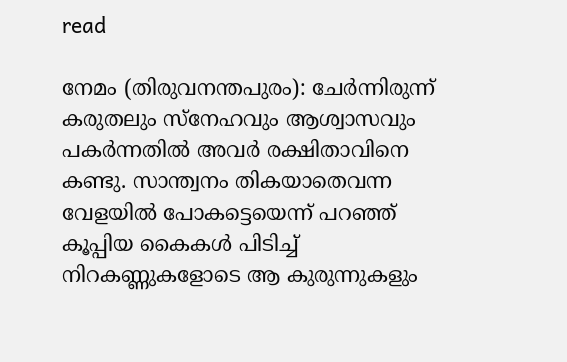read

നേമം (തിരുവനന്തപുരം): ചേർന്നിരുന്ന്‌ കരുതലും സ്‌നേഹവും ആശ്വാസവും പകർന്നതിൽ അവർ രക്ഷിതാവിനെ കണ്ടു. സാന്ത്വനം തികയാതെവന്ന വേളയിൽ പോകട്ടെയെന്ന്‌ പറഞ്ഞ്‌ കൂപ്പിയ കൈകൾ പിടിച്ച്‌ നിറകണ്ണുകളോടെ ആ കുരുന്നുകളും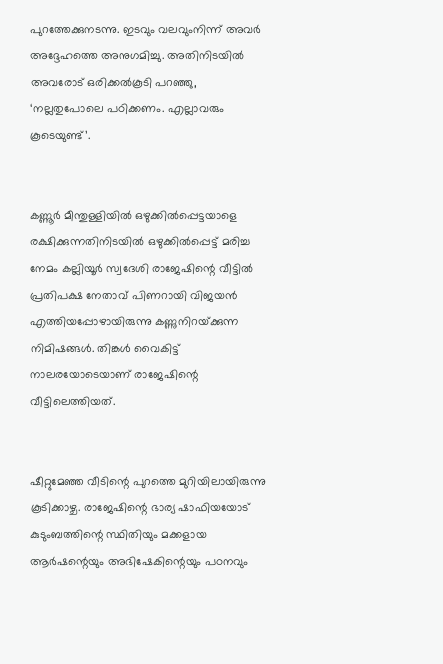പുറത്തേക്കുനടന്നു. ഇടവും വലവുംനിന്ന്‌ അവർ അദ്ദേഹത്തെ അനുഗമിച്ചു. അതിനിടയിൽ അവരോട്‌ ഒരിക്കൽകൂടി പറഞ്ഞു, ‘നല്ലതുപോലെ പഠിക്കണം. എല്ലാവരും കൂടെയുണ്ട്‌’.


കണ്ണൂർ മീന്തുള്ളിയിൽ ഒഴുക്കിൽപ്പെട്ടയാളെ രക്ഷിക്കുന്നതിനിടയിൽ ഒഴുക്കിൽപ്പെട്ട്‌ മരിച്ച നേമം കല്ലിയൂർ സ്വദേശി രാജേഷിന്റെ വീട്ടിൽ പ്രതിപക്ഷ നേതാവ്‌ പിണറായി വിജയൻ എത്തിയപ്പോഴായിരുന്നു കണ്ണുനിറയ്‌ക്കുന്ന നിമിഷങ്ങൾ. തിങ്കൾ വൈകിട്ട്‌ നാലരയോടെയാണ്‌ രാജേഷിന്റെ വീട്ടിലെത്തിയത്‌.


ഷീറ്റുമേഞ്ഞ വീടിന്റെ പുറത്തെ മുറിയിലായിരുന്നു കൂടിക്കാഴ്ച. രാജേഷിന്റെ ഭാര്യ ഷാഫിയയോട്‌ കുടുംബത്തിന്റെ സ്ഥിതിയും മക്കളായ ആർഷന്റെയും അഭിഷേകിന്റെയും പഠനവും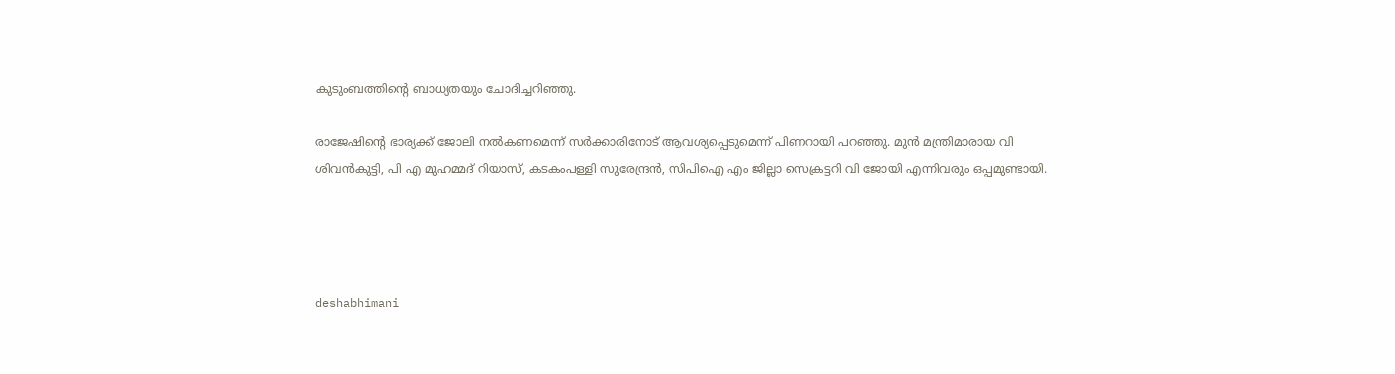കുടുംബത്തിന്റെ ബാധ്യതയും ചോദിച്ചറിഞ്ഞു.

രാജേഷിന്റെ ഭാര്യക്ക് ജോലി നൽകണമെന്ന്‌ സർക്കാരിനോട്‌ ആവശ്യപ്പെടുമെന്ന്‌ പിണറായി പറഞ്ഞു. മുൻ മന്ത്രിമാരായ വി ശിവൻകുട്ടി, പി എ മുഹമ്മദ്‌ റിയാസ്‌, കടകംപള്ളി സുരേന്ദ്രൻ, സിപിഐ എം ജില്ലാ സെക്രട്ടറി വി ജോയി എന്നിവരും ഒപ്പമുണ്ടായി.




deshabhimani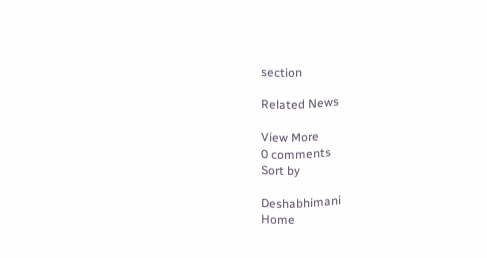section

Related News

View More
0 comments
Sort by

Deshabhimani
Home